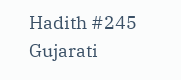Hadith #245
Gujarati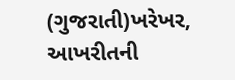(ગુજરાતી)ખરેખર, આખરીતની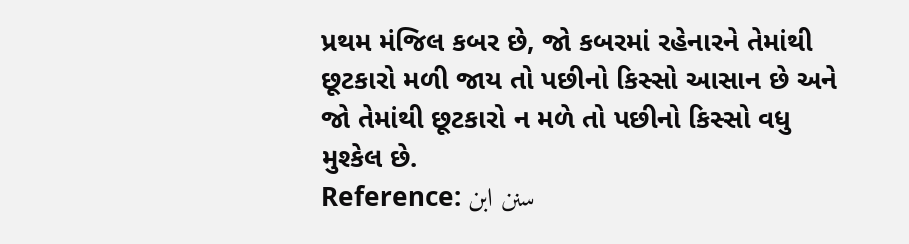પ્રથમ મંજિલ કબર છે, જો કબરમાં રહેનારને તેમાંથી છૂટકારો મળી જાય તો પછીનો કિસ્સો આસાન છે અને જો તેમાંથી છૂટકારો ન મળે તો પછીનો કિસ્સો વધુ મુશ્કેલ છે.
Reference: سنن ابن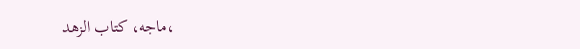ماجه، كتاب الزهد،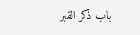باب ذكر القبر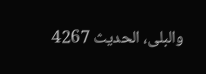والبلى، الحدیث 4267